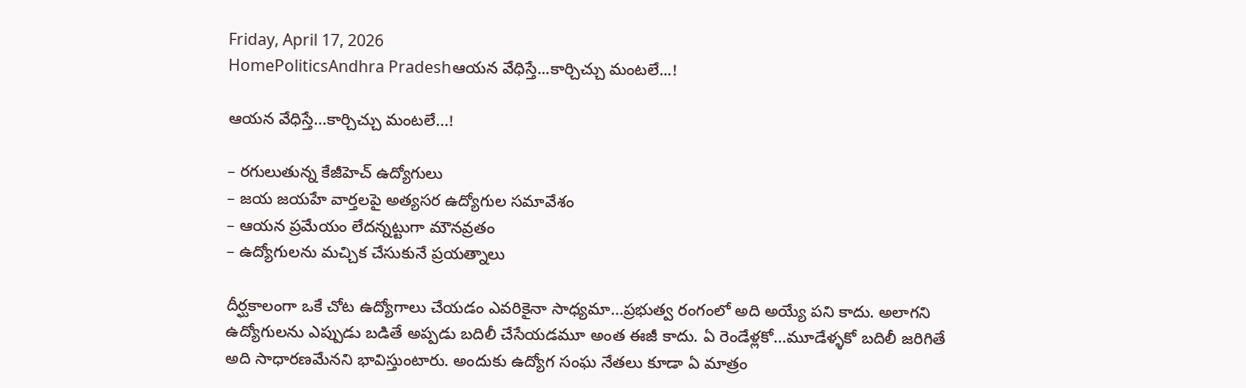Friday, April 17, 2026
HomePoliticsAndhra Pradeshఆయన వేధిస్తే...కార్చిచ్చు మంటలే...!

ఆయన వేధిస్తే…కార్చిచ్చు మంటలే…!

– రగులుతున్న కేజీహెచ్ ఉద్యోగులు
– జయ జయహే వార్తలపై అత్యసర ఉద్యోగుల సమావేశం
– ఆయన ప్రమేయం లేదన్నట్టుగా మౌనవ్రతం
– ఉద్యోగులను మచ్చిక చేసుకునే ప్రయత్నాలు

దీర్ఘకాలంగా ఒకే చోట ఉద్యోగాలు చేయడం ఎవరికైనా సాధ్యమా…ప్రభుత్వ రంగంలో అది అయ్యే పని కాదు. అలాగని ఉద్యోగులను ఎప్పుడు బడితే అప్పడు బదిలీ చేసేయడమూ అంత ఈజీ కాదు. ఏ రెండేళ్లకో…మూడేళ్ళకో బదిలీ జరిగితే అది సాధారణమేనని భావిస్తుంటారు. అందుకు ఉద్యోగ సంఘ నేతలు కూడా ఏ మాత్రం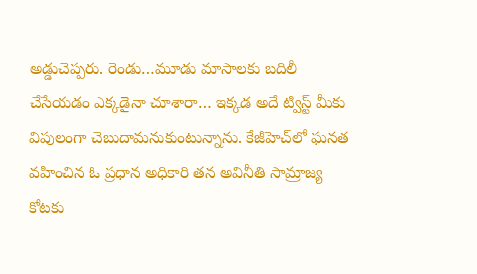అడ్డుచెప్పరు. రెండు…మూడు మాసాలకు బదిలీ చేసేయడం ఎక్కడైనా చూశారా… ఇక్కడ అదే ట్విస్ట్ మీకు విపులంగా చెబుదామనుకుంటున్నాను. కేజీహెచ్‌లో ఘనత వహించిన ఓ ప్రధాన అధికారి తన అవినీతి సామ్రాజ్య కోటకు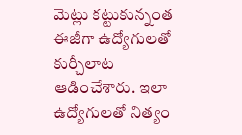మెట్లు కట్టుకున్నంత ఈజీగా ఉద్యోగులతో కుర్చీలాట ఆడించేశారు. ఇలా ఉద్యోగులతో నిత్యం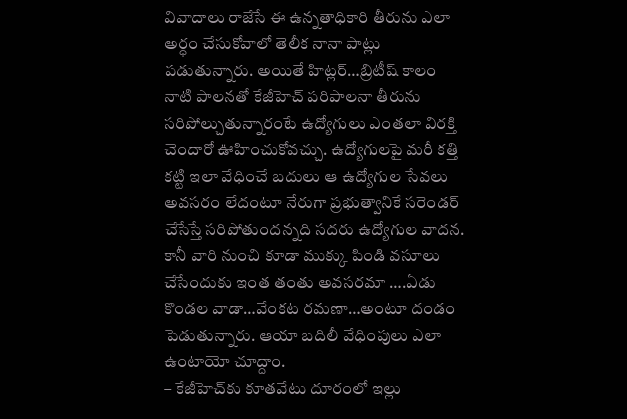వివాదాలు రాజేసే ఈ ఉన్నతాధికారి తీరును ఎలా అర్ధం చేసుకోవాలో తెలీక నానా పాట్లు పడుతున్నారు. అయితే హిట్లర్…బ్రిటీష్ కాలం నాటి పాలనతో కేజీహెచ్ పరిపాలనా తీరును సరిపోల్చుతున్నారంటే ఉద్యోగులు ఎంతలా విరక్తి చెందారో ఊహించుకోవచ్చు. ఉద్యోగులపై మరీ కత్తి కట్టి ఇలా వేధించే బదులు ఆ ఉద్యోగుల సేవలు అవసరం లేదంటూ నేరుగా ప్రభుత్వానికే సరెండర్ చేసేస్తే సరిపోతుందన్నది సదరు ఉద్యోగుల వాదన. కానీ వారి నుంచి కూడా ముక్కు పిండి వసూలు చేసేందుకు ఇంత తంతు అవసరమా ….ఏడు కొండల వాడా…వేంకట రమణా…అంటూ దండం పెడుతున్నారు. ఆయా బదిలీ వేధింపులు ఎలా ఉంటాయో చూద్దాం.
– కేజీహెచ్‌కు కూతవేటు దూరంలో ఇల్లు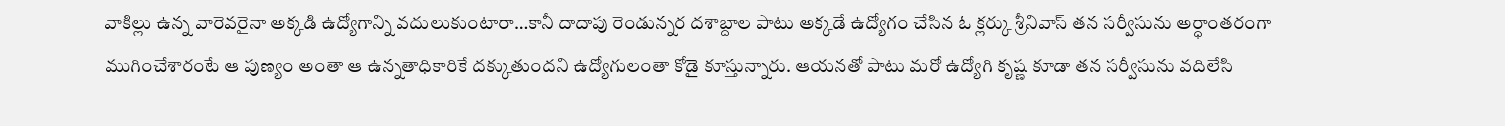వాకిల్లు ఉన్న వారెవరైనా అక్కడి ఉద్యోగాన్ని వదులుకుంటారా…కానీ దాదాపు రెండున్నర దశాబ్దాల పాటు అక్కడే ఉద్యోగం చేసిన ఓ క్లర్కు శ్రీనివాస్ తన సర్వీసును అర్ధాంతరంగా ముగించేశారంటే ఆ పుణ్యం అంతా ఆ ఉన్నతాధికారికే దక్కుతుందని ఉద్యోగులంతా కోడై కూస్తున్నారు. ఆయనతో పాటు మరో ఉద్యోగి కృష్ణ కూడా తన సర్వీసును వదిలేసి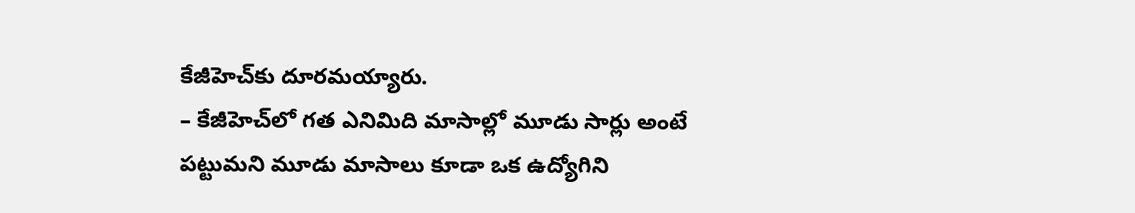కేజీహెచ్‌కు దూరమయ్యారు.
– కేజీహెచ్‌లో గత ఎనిమిది మాసాల్లో మూడు సార్లు అంటే పట్టుమని మూడు మాసాలు కూడా ఒక ఉద్యోగిని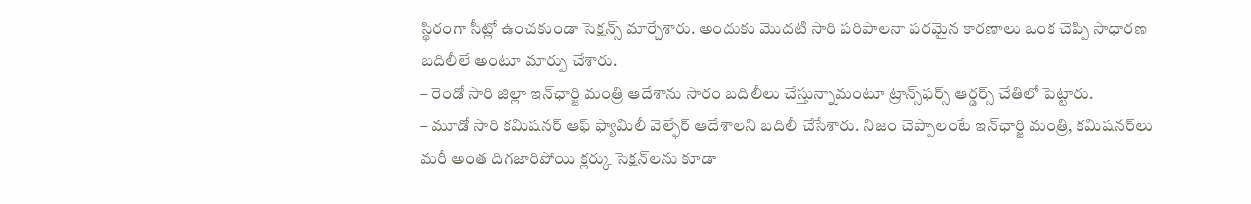స్థిరంగా సీట్లో ఉంచకుండా సెక్షన్స్ మార్చేశారు. అందుకు మొదటి సారి పరిపాలనా పరమైన కారణాలు ఒంక చెప్పి సాధారణ బదిలీలే అంటూ మార్పు చేశారు.
– రెండో సారి జిల్లా ఇన్‌ఛార్జి మంత్రి ఆదేశాను సారం బదిలీలు చేస్తున్నామంటూ ట్రాన్స్‌ఫర్స్ ఆర్డర్స్ చేతిలో పెట్టారు.
– మూడో సారి కమిషనర్ ఆఫ్ ఫ్యామిలీ వెల్ఫేర్ ఆదేశాలని బదిలీ చేసేశారు. నిజం చెప్పాలంటే ఇన్‌ఛార్జి మంత్రి, కమిషనర్‌లు మరీ అంత దిగజారిపోయి క్లర్కు సెక్షన్‌లను కూడా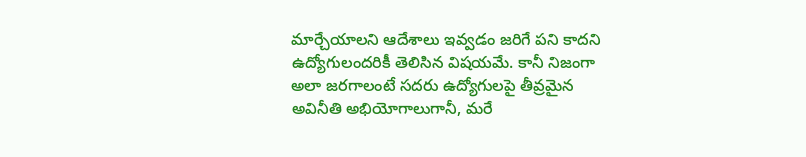మార్చేయాలని ఆదేశాలు ఇవ్వడం జరిగే పని కాదని ఉద్యోగులందరికీ తెలిసిన విషయమే. కానీ నిజంగా అలా జరగాలంటే సదరు ఉద్యోగులపై తీవ్రమైన అవినీతి అభియోగాలుగానీ, మరే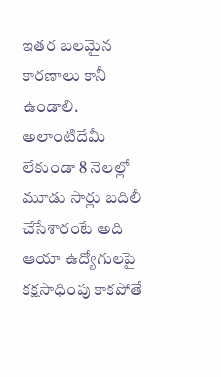ఇతర బలమైన కారణాలు కానీ ఉండాలి. అలాంటిదేమీ లేకుండా 8 నెలల్లో మూడు సార్లు బదిలీ చేసేశారంటే అది ఆయా ఉద్యోగులపై కక్షసాధింపు కాకపోతే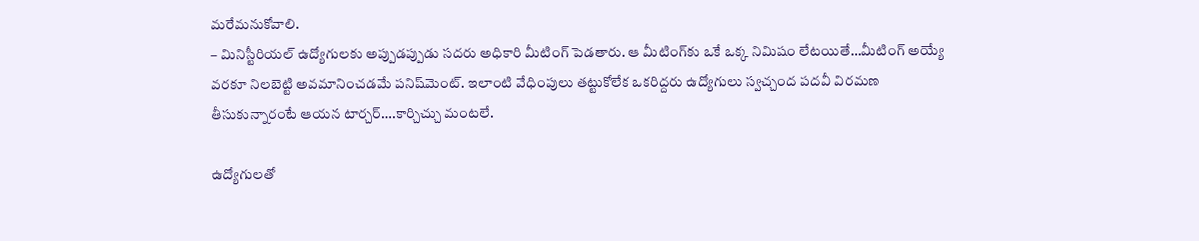మరేమనుకోవాలి.
– మినిస్టీరియల్ ఉద్యోగులకు అప్పుడప్పుడు సదరు అధికారి మీటింగ్ పెడతారు. ఆ మీటింగ్‌కు ఒకే ఒక్క నిమిషం లేటయితే…మీటింగ్ అయ్యే వరకూ నిలబెట్టి అవమానించడమే పనిష్‌మెంట్. ఇలాంటి వేధింపులు తట్టుకోలేక ఒకరిద్దరు ఉద్యోగులు స్వచ్చంద పదవీ విరమణ తీసుకున్నారంటే ఆయన టార్చర్….కార్చిచ్చు మంటలే.

ఉద్యోగులతో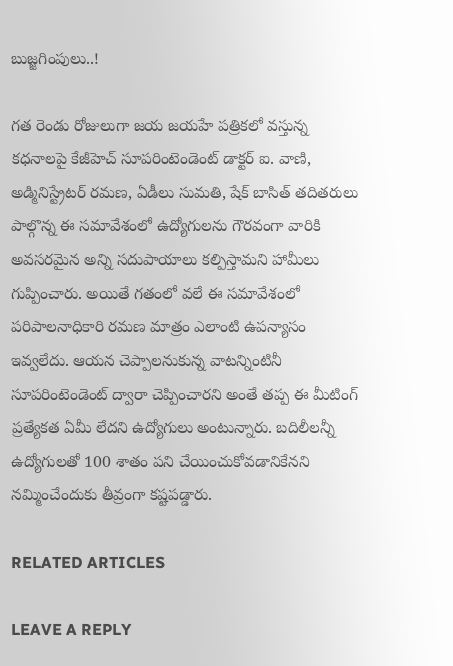బుజ్జగింపులు..!

గత రెండు రోజులుగా జయ జయహే పత్రికలో వస్తున్న కధనాలపై కేజీహెచ్ సూపరింటెండెంట్ డాక్టర్ ఐ. వాణి, అడ్మినిస్ట్రేటర్ రమణ, ఏడీలు సుమతి, షేక్ బాసిత్ తదితరులు పాల్గొన్న ఈ సమావేశంలో ఉద్యోగులను గౌరవంగా వారికి అవసరమైన అన్ని సదుపాయాలు కల్పిస్తామని హామీలు గుప్పించారు. అయితే గతంలో వలే ఈ సమావేశంలో పరిపాలనాధికారి రమణ మాత్రం ఎలాంటి ఉపన్యాసం ఇవ్వలేదు. ఆయన చెప్పాలనుకున్న వాటన్నింటినీ సూపరింటెండెంట్ ద్వారా చెప్పించారని అంతే తప్ప ఈ మీటింగ్ ప్రత్యేకత ఏమీ లేదని ఉద్యోగులు అంటున్నారు. బదిలీలన్నీ ఉద్యోగులతో 100 శాతం పని చేయించుకోవడానికేనని నమ్మించేందుకు తీవ్రంగా కష్టపడ్డారు.

RELATED ARTICLES

LEAVE A REPLY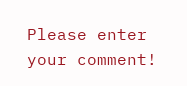Please enter your comment!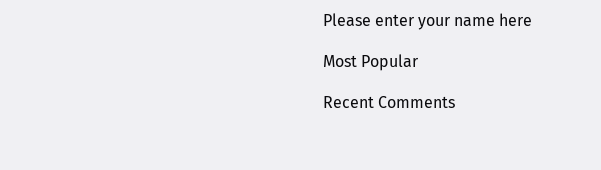Please enter your name here

Most Popular

Recent Comments